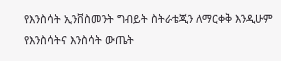የእንስሳት ኢንቨስመንት ግብይት ስትራቴጂን ለማርቀቅ እንዲሁም የእንስሳትና እንስሳት ውጤት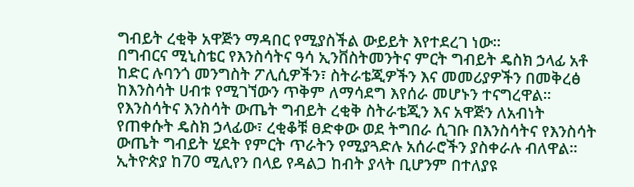ግብይት ረቂቅ አዋጅን ማዳበር የሚያስችል ውይይት እየተደረገ ነው፡፡
በግብርና ሚኒስቴር የእንስሳትና ዓሳ ኢንቨስትመንትና ምርት ግብይት ዴስክ ኃላፊ አቶ ከድር ሉባንጎ መንግስት ፖሊሲዎችን፣ ስትራቴጂዎችን እና መመሪያዎችን በመቅረፅ ከእንስሳት ሀብቱ የሚገኘውን ጥቅም ለማሳደግ እየሰራ መሆኑን ተናግረዋል፡፡
የእንስሳትና እንስሳት ውጤት ግብይት ረቂቅ ስትራቴጂን እና አዋጅን ለአብነት የጠቀሱት ዴስክ ኃላፊው፣ ረቂቆቹ ፀድቀው ወደ ትግበራ ሲገቡ በእንስሳትና የእንስሳት ውጤት ግብይት ሂደት የምርት ጥራትን የሚያጓድሉ አሰራሮችን ያስቀራሉ ብለዋል፡፡
ኢትዮጵያ ከ70 ሚሊየን በላይ የዳልጋ ከብት ያላት ቢሆንም በተለያዩ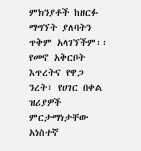ምክንያቶች ከዘርፉ ማግኘት ያለባትን ጥቅም አላገኘችም፡፡
የመኖ አቅርቦት እጥረትና የዋጋ ንረት፣ የሀገር በቀል ዝሪያዎች ምርታማነታቸው አነስተኛ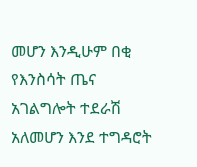መሆን እንዲሁም በቂ የእንስሳት ጤና አገልግሎት ተደራሽ አለመሆን እንደ ተግዳሮት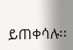ይጠቀሳሉ፡፡